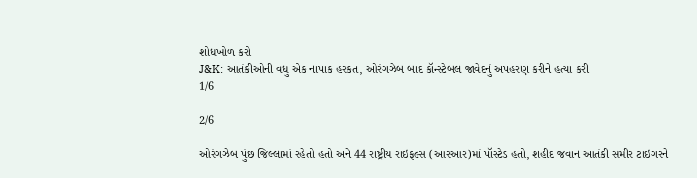શોધખોળ કરો
J&K: આતંકીઓની વધુ એક નાપાક હરકત, ઓરંગઝેબ બાદ કૉન્સ્ટેબલ જાવેદનું અપહરણ કરીને હત્યા કરી
1/6

2/6

ઓરંગઝેબ પુંછ જિલ્લામાં રહેતો હતો અને 44 રાષ્ટ્રીય રાઇફલ્સ (આરઆર)માં પૉસ્ટેડ હતો, શહીદ જવાન આતંકી સમીર ટાઇગરને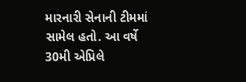મારનારી સેનાની ટીમમાં સામેલ હતો. આ વર્ષે 30મી એપ્રિલે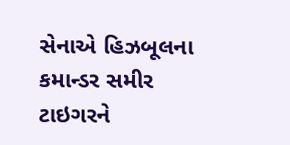સેનાએ હિઝબૂલના કમાન્ડર સમીર ટાઇગરને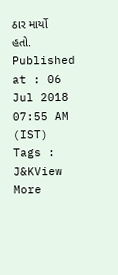ઠાર માર્યો હતો.
Published at : 06 Jul 2018 07:55 AM (IST)
Tags :
J&KView More